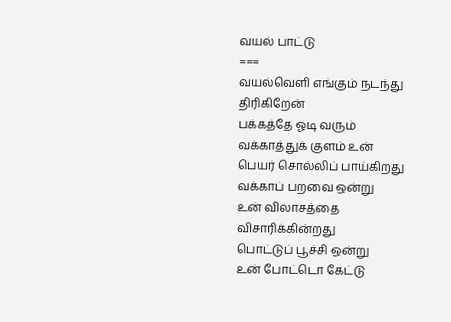வயல் பாட்டு
===
வயல்வெளி எங்கும் நடந்து திரிகிறேன்
பக்கத்தே ஓடி வரும்
வக்காத்துக் குளம் உன்
பெயர் சொல்லிப் பாய்கிறது
வக்காப் பறவை ஒன்று
உன் விலாசத்தை விசாரிக்கின்றது
பொட்டுப் பூச்சி ஒன்று
உன் போட்டொ கேட்டு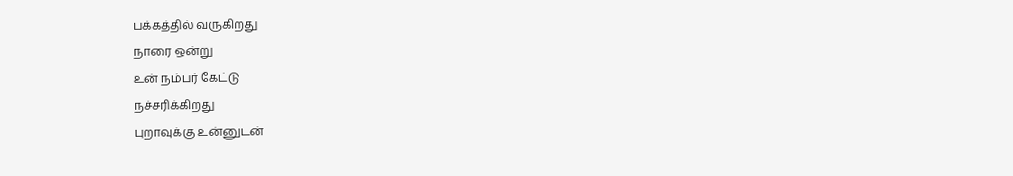பக்கத்தில் வருகிறது
நாரை ஒன்று
உன் நம்பர் கேட்டு
நச்சரிக்கிறது
புறாவுக்கு உன்னுடன்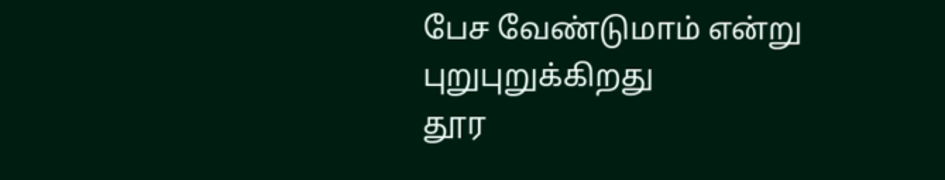பேச வேண்டுமாம் என்று
புறுபுறுக்கிறது
தூர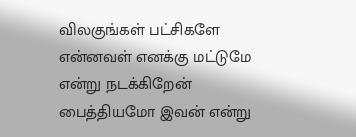விலகுங்கள் பட்சிகளே
என்னவள் எனக்கு மட்டுமே
என்று நடக்கிறேன்
பைத்தியமோ இவன் என்று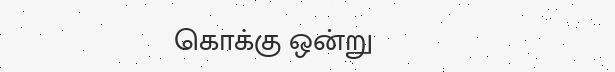கொக்கு ஒன்று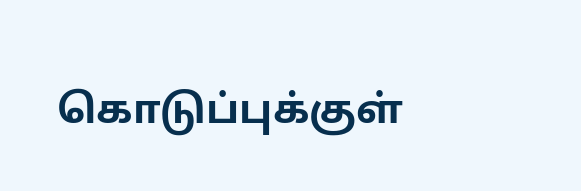கொடுப்புக்குள்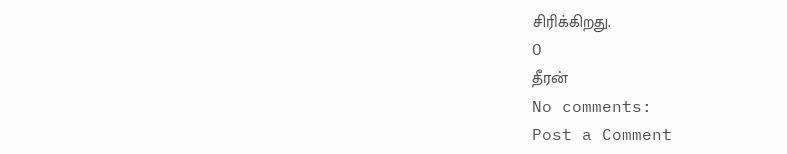சிரிக்கிறது.
O
தீரன்
No comments:
Post a Comment